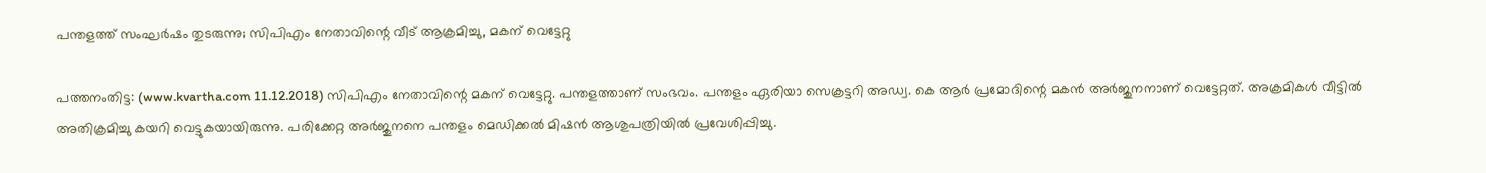പന്തളത്ത് സംഘര്‍ഷം തുടരുന്നു; സിപിഎം നേതാവിന്റെ വീട് ആക്രമിച്ചു, മകന് വെട്ടേറ്റു

പത്തനംതിട്ട: (www.kvartha.com 11.12.2018) സിപിഎം നേതാവിന്റെ മകന് വെട്ടേറ്റു. പന്തളത്താണ് സംഭവം. പന്തളം ഏരിയാ സെക്രട്ടറി അഡ്വ. കെ ആര്‍ പ്രമോദിന്റെ മകന്‍ അര്‍ജുനനാണ് വെട്ടേറ്റത്. അക്രമികള്‍ വീട്ടില്‍ അതിക്രമിച്ചു കയറി വെട്ടുകയായിരുന്നു. പരിക്കേറ്റ അര്‍ജുനനെ പന്തളം മെഡിക്കല്‍ മിഷന്‍ ആശുപത്രിയില്‍ പ്രവേശിപ്പിച്ചു.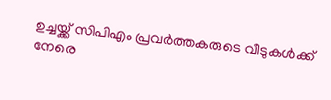ഉച്ചയ്ക്ക് സിപിഎം പ്രവര്‍ത്തകരുടെ വീടുകള്‍ക്ക് നേരെ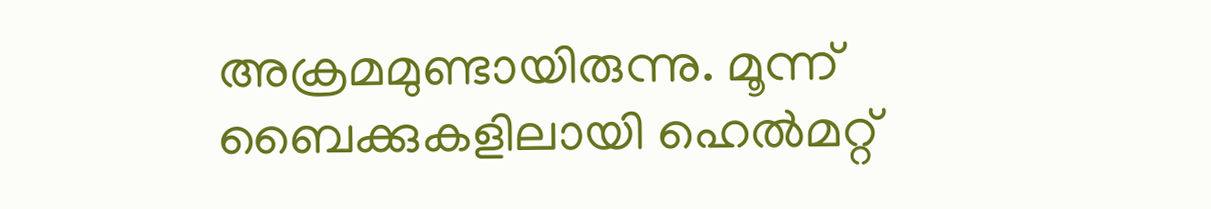അക്രമമുണ്ടായിരുന്നു. മൂന്ന് ബൈക്കുകളിലായി ഹെല്‍മറ്റ്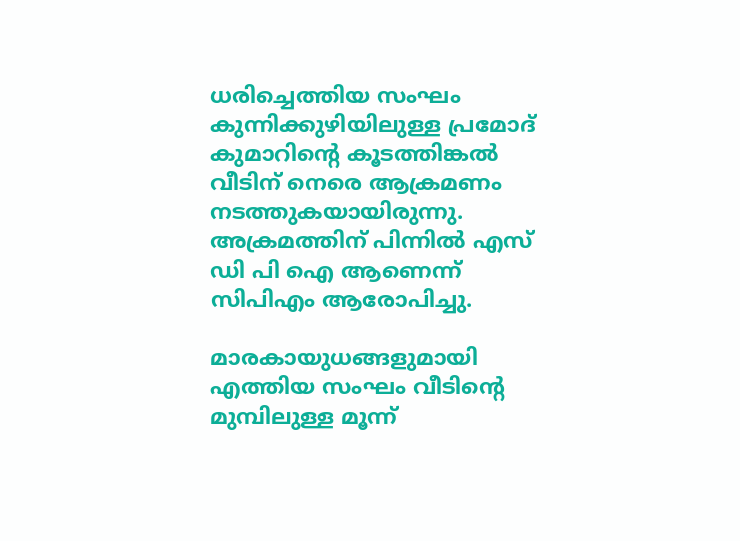ധരിച്ചെത്തിയ സംഘം കുന്നിക്കുഴിയിലുള്ള പ്രമോദ് കുമാറിന്റെ കൂടത്തിങ്കല്‍ വീടിന് നെരെ ആക്രമണം നടത്തുകയായിരുന്നു. അക്രമത്തിന് പിന്നില്‍ എസ് ഡി പി ഐ ആണെന്ന് സിപിഎം ആരോപിച്ചു.

മാരകായുധങ്ങളുമായി എത്തിയ സംഘം വീടിന്റെ മുമ്പിലുള്ള മൂന്ന്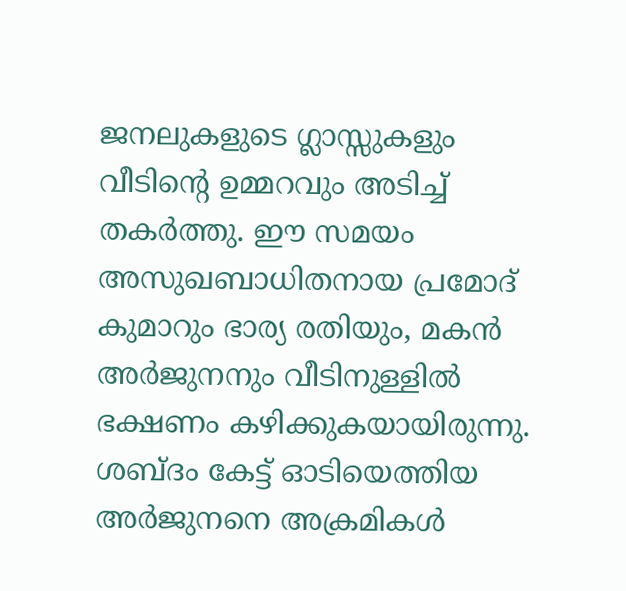ജനലുകളുടെ ഗ്ലാസ്സുകളും വീടിന്റെ ഉമ്മറവും അടിച്ച് തകര്‍ത്തു. ഈ സമയം അസുഖബാധിതനായ പ്രമോദ് കുമാറും ഭാര്യ രതിയും, മകന്‍ അര്‍ജുനനും വീടിനുള്ളില്‍ ഭക്ഷണം കഴിക്കുകയായിരുന്നു. ശബ്ദം കേട്ട് ഓടിയെത്തിയ അര്‍ജുനനെ അക്രമികള്‍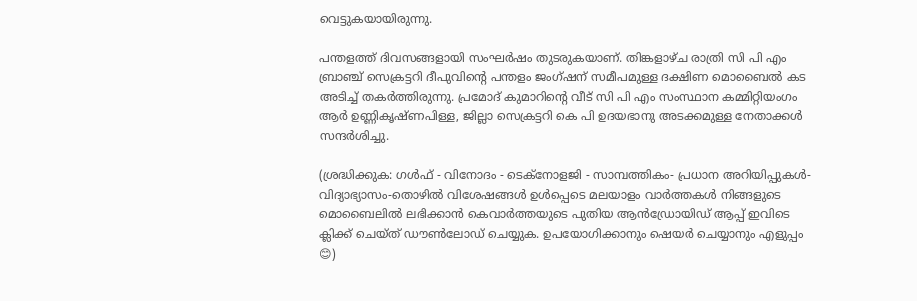വെട്ടുകയായിരുന്നു.

പന്തളത്ത് ദിവസങ്ങളായി സംഘര്‍ഷം തുടരുകയാണ്. തിങ്കളാഴ്ച രാത്രി സി പി എം ബ്രാഞ്ച് സെക്രട്ടറി ദീപുവിന്റെ പന്തളം ജംഗ്ഷന് സമീപമുള്ള ദക്ഷിണ മൊബൈല്‍ കട അടിച്ച് തകര്‍ത്തിരുന്നു. പ്രമോദ് കുമാറിന്റെ വീട് സി പി എം സംസ്ഥാന കമ്മിറ്റിയംഗം ആര്‍ ഉണ്ണികൃഷ്ണപിള്ള, ജില്ലാ സെക്രട്ടറി കെ പി ഉദയഭാനു അടക്കമുള്ള നേതാക്കള്‍ സന്ദര്‍ശിച്ചു.

(ശ്രദ്ധിക്കുക: ഗൾഫ് - വിനോദം - ടെക്നോളജി - സാമ്പത്തികം- പ്രധാന അറിയിപ്പുകൾ-വിദ്യാഭ്യാസം-തൊഴിൽ വിശേഷങ്ങൾ ഉൾപ്പെടെ മലയാളം വാർത്തകൾ നിങ്ങളുടെ മൊബൈലിൽ ലഭിക്കാൻ കെവാർത്തയുടെ പുതിയ ആൻഡ്രോയിഡ് ആപ്പ് ഇവിടെ ക്ലിക്ക് ചെയ്ത് ഡൗൺലോഡ് ചെയ്യുക. ഉപയോഗിക്കാനും ഷെയർ ചെയ്യാനും എളുപ്പം 😊)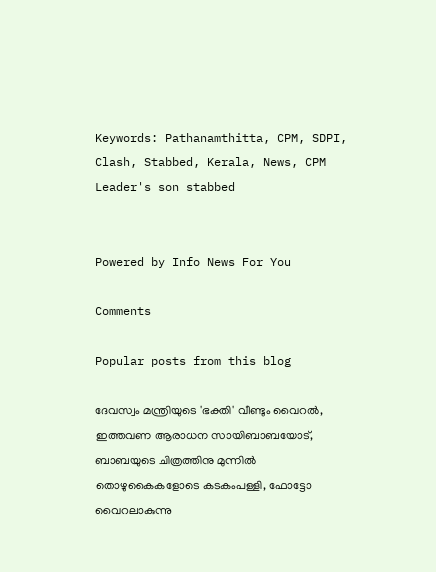Keywords: Pathanamthitta, CPM, SDPI, Clash, Stabbed, Kerala, News, CPM Leader's son stabbed


Powered by Info News For You

Comments

Popular posts from this blog

ദേവസ്വം മന്ത്രിയുടെ 'ഭക്തി' വീണ്ടും വൈറല്‍, ഇത്തവണ ആരാധന സായിബാബയോട്, ബാബയുടെ ചിത്രത്തിനു മുന്നില്‍ തൊഴുകൈകളോടെ കടകംപള്ളി, ഫോട്ടോ വൈറലാകുന്നു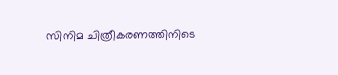സിനിമ ചിത്രീകരണത്തിനിടെ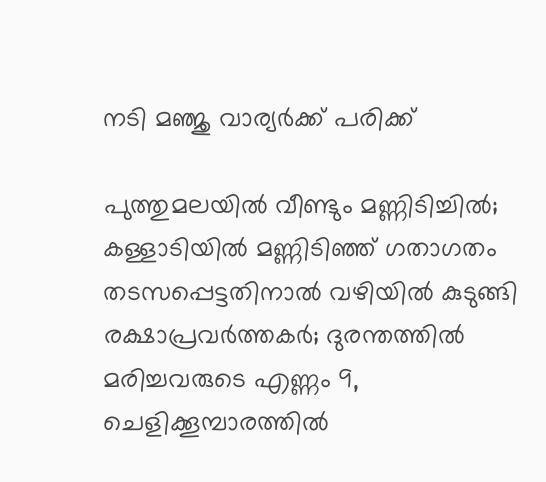നടി മഞ്ജു വാര്യര്‍ക്ക് പരിക്ക്

പുത്തുമലയില്‍ വീണ്ടും മണ്ണിടിച്ചില്‍; കള്ളാടിയില്‍ മണ്ണിടിഞ്ഞ് ഗതാഗതം തടസപ്പെട്ടതിനാല്‍ വഴിയില്‍ കുടുങ്ങി രക്ഷാപ്രവര്‍ത്തകര്‍; ദുരന്തത്തില്‍ മരിച്ചവരുടെ എണ്ണം 9, ചെളിക്കൂമ്പാരത്തില്‍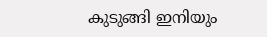കുടുങ്ങി ഇനിയും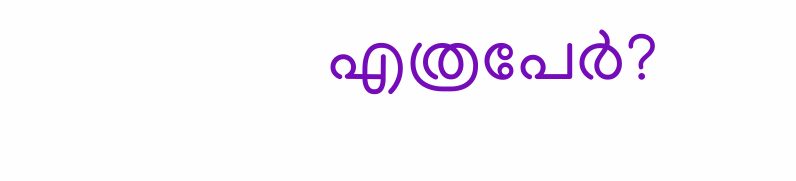എത്രപേര്‍?